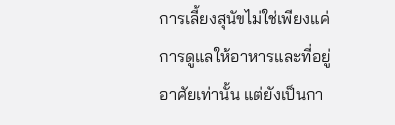การเลี้ยงสุนัขไม่ใช่เพียงแค่การดูแลให้อาหารและที่อยู่อาศัยเท่านั้น แต่ยังเป็นกา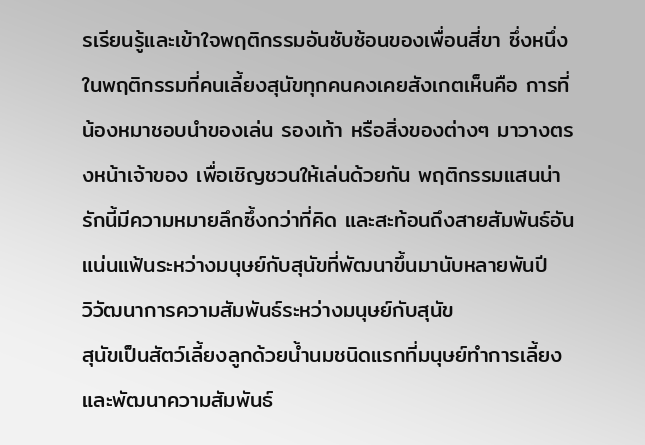รเรียนรู้และเข้าใจพฤติกรรมอันซับซ้อนของเพื่อนสี่ขา ซึ่งหนึ่งในพฤติกรรมที่คนเลี้ยงสุนัขทุกคนคงเคยสังเกตเห็นคือ การที่น้องหมาชอบนำของเล่น รองเท้า หรือสิ่งของต่างๆ มาวางตรงหน้าเจ้าของ เพื่อเชิญชวนให้เล่นด้วยกัน พฤติกรรมแสนน่ารักนี้มีความหมายลึกซึ้งกว่าที่คิด และสะท้อนถึงสายสัมพันธ์อันแน่นแฟ้นระหว่างมนุษย์กับสุนัขที่พัฒนาขึ้นมานับหลายพันปี
วิวัฒนาการความสัมพันธ์ระหว่างมนุษย์กับสุนัข
สุนัขเป็นสัตว์เลี้ยงลูกด้วยน้ำนมชนิดแรกที่มนุษย์ทำการเลี้ยงและพัฒนาความสัมพันธ์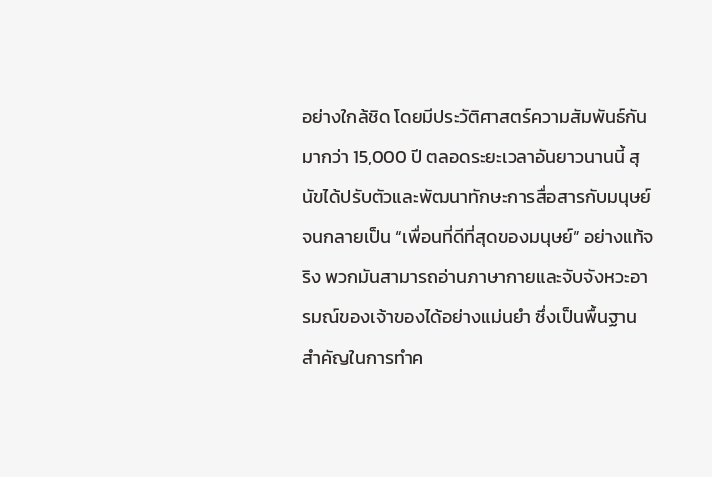อย่างใกล้ชิด โดยมีประวัติศาสตร์ความสัมพันธ์กันมากว่า 15,000 ปี ตลอดระยะเวลาอันยาวนานนี้ สุนัขได้ปรับตัวและพัฒนาทักษะการสื่อสารกับมนุษย์จนกลายเป็น “เพื่อนที่ดีที่สุดของมนุษย์” อย่างแท้จริง พวกมันสามารถอ่านภาษากายและจับจังหวะอารมณ์ของเจ้าของได้อย่างแม่นยำ ซึ่งเป็นพื้นฐานสำคัญในการทำค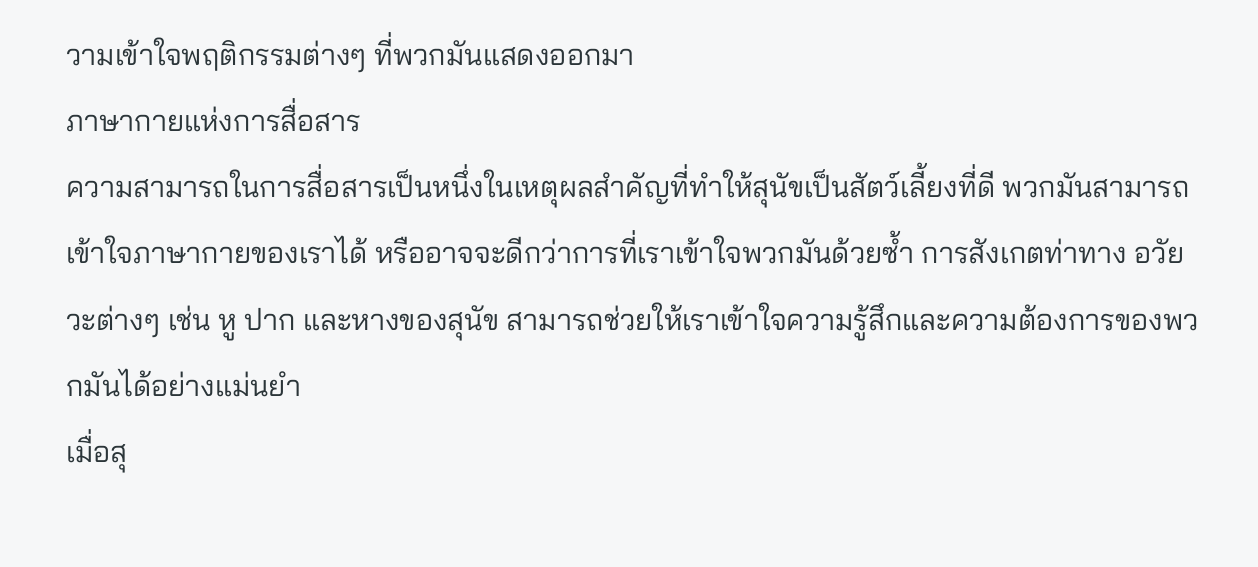วามเข้าใจพฤติกรรมต่างๆ ที่พวกมันแสดงออกมา
ภาษากายแห่งการสื่อสาร
ความสามารถในการสื่อสารเป็นหนึ่งในเหตุผลสำคัญที่ทำให้สุนัขเป็นสัตว์เลี้ยงที่ดี พวกมันสามารถเข้าใจภาษากายของเราได้ หรืออาจจะดีกว่าการที่เราเข้าใจพวกมันด้วยซ้ำ การสังเกตท่าทาง อวัยวะต่างๆ เช่น หู ปาก และหางของสุนัข สามารถช่วยให้เราเข้าใจความรู้สึกและความต้องการของพวกมันได้อย่างแม่นยำ
เมื่อสุ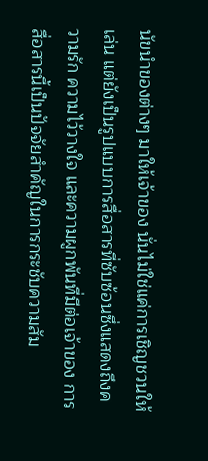นัขนำของต่างๆ มาให้เจ้าของ นั่นไม่ใช่แค่การเชิญชวนให้เล่น แต่ยังเป็นรูปแบบการสื่อสารที่ซับซ้อนซึ่งแสดงถึงความรัก ความไว้วางใจ และความผูกพันที่มีต่อเจ้าของ การสื่อสารนี้เป็นปัจจัยสำคัญในการกระชับความสัม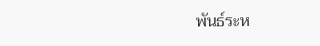พันธ์ระห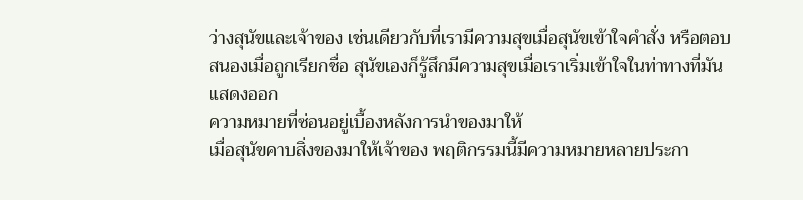ว่างสุนัขและเจ้าของ เช่นเดียวกับที่เรามีความสุขเมื่อสุนัขเข้าใจคำสั่ง หรือตอบสนองเมื่อถูกเรียกชื่อ สุนัขเองก็รู้สึกมีความสุขเมื่อเราเริ่มเข้าใจในท่าทางที่มันแสดงออก
ความหมายที่ซ่อนอยู่เบื้องหลังการนำของมาให้
เมื่อสุนัขคาบสิ่งของมาให้เจ้าของ พฤติกรรมนี้มีความหมายหลายประกา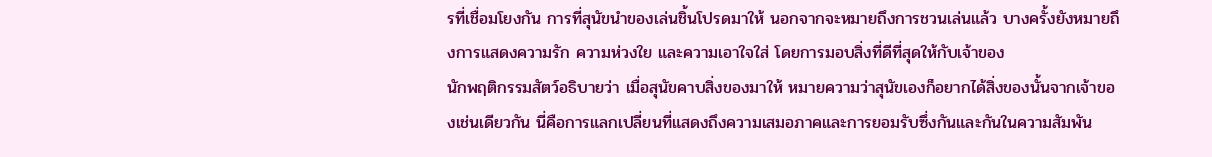รที่เชื่อมโยงกัน การที่สุนัขนำของเล่นชิ้นโปรดมาให้ นอกจากจะหมายถึงการชวนเล่นแล้ว บางครั้งยังหมายถึงการแสดงความรัก ความห่วงใย และความเอาใจใส่ โดยการมอบสิ่งที่ดีที่สุดให้กับเจ้าของ
นักพฤติกรรมสัตว์อธิบายว่า เมื่อสุนัขคาบสิ่งของมาให้ หมายความว่าสุนัขเองก็อยากได้สิ่งของนั้นจากเจ้าของเช่นเดียวกัน นี่คือการแลกเปลี่ยนที่แสดงถึงความเสมอภาคและการยอมรับซึ่งกันและกันในความสัมพัน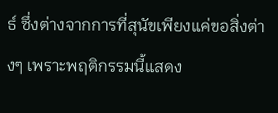ธ์ ซึ่งต่างจากการที่สุนัขเพียงแค่ขอสิ่งต่างๆ เพราะพฤติกรรมนี้แสดง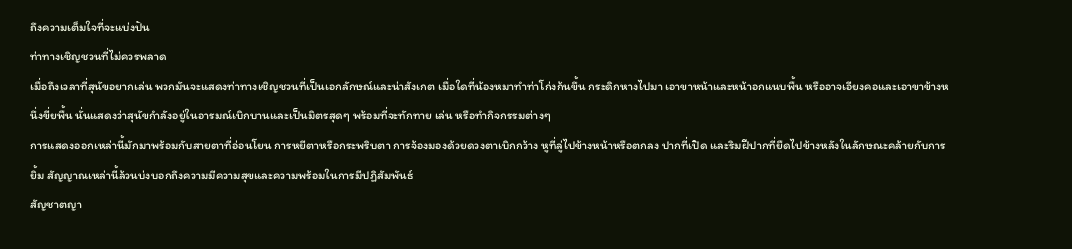ถึงความเต็มใจที่จะแบ่งปัน
ท่าทางเชิญชวนที่ไม่ควรพลาด
เมื่อถึงเวลาที่สุนัขอยากเล่น พวกมันจะแสดงท่าทางเชิญชวนที่เป็นเอกลักษณ์และน่าสังเกต เมื่อใดที่น้องหมาทำท่าโก่งก้นขึ้น กระดิกหางไปมา เอาขาหน้าและหน้าอกแนบพื้น หรืออาจเอียงคอและเอาขาข้างหนึ่งขี่ยพื้น นั่นแสดงว่าสุนัขกำลังอยู่ในอารมณ์เบิกบานและเป็นมิตรสุดๆ พร้อมที่จะทักทาย เล่น หรือทำกิจกรรมต่างๆ
การแสดงออกเหล่านี้มักมาพร้อมกับสายตาที่อ่อนโยน การหยีตาหรือกระพริบตา การจ้องมองด้วยดวงตาเบิกกว้าง หูที่ลู่ไปข้างหน้าหรือตกลง ปากที่เปิด และริมฝีปากที่ยืดไปข้างหลังในลักษณะคล้ายกับการยิ้ม สัญญาณเหล่านี้ล้วนบ่งบอกถึงความมีความสุขและความพร้อมในการมีปฏิสัมพันธ์
สัญชาตญา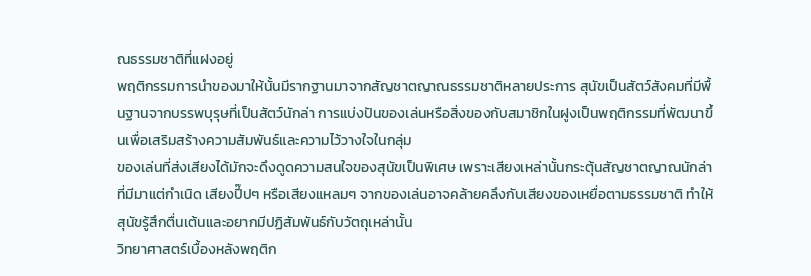ณธรรมชาติที่แฝงอยู่
พฤติกรรมการนำของมาให้นั้นมีรากฐานมาจากสัญชาตญาณธรรมชาติหลายประการ สุนัขเป็นสัตว์สังคมที่มีพื้นฐานจากบรรพบุรุษที่เป็นสัตว์นักล่า การแบ่งปันของเล่นหรือสิ่งของกับสมาชิกในฝูงเป็นพฤติกรรมที่พัฒนาขึ้นเพื่อเสริมสร้างความสัมพันธ์และความไว้วางใจในกลุ่ม
ของเล่นที่ส่งเสียงได้มักจะดึงดูดความสนใจของสุนัขเป็นพิเศษ เพราะเสียงเหล่านั้นกระตุ้นสัญชาตญาณนักล่า ที่มีมาแต่กำเนิด เสียงปี๊ปๆ หรือเสียงแหลมๆ จากของเล่นอาจคล้ายคลึงกับเสียงของเหยื่อตามธรรมชาติ ทำให้สุนัขรู้สึกตื่นเต้นและอยากมีปฏิสัมพันธ์กับวัตถุเหล่านั้น
วิทยาศาสตร์เบื้องหลังพฤติก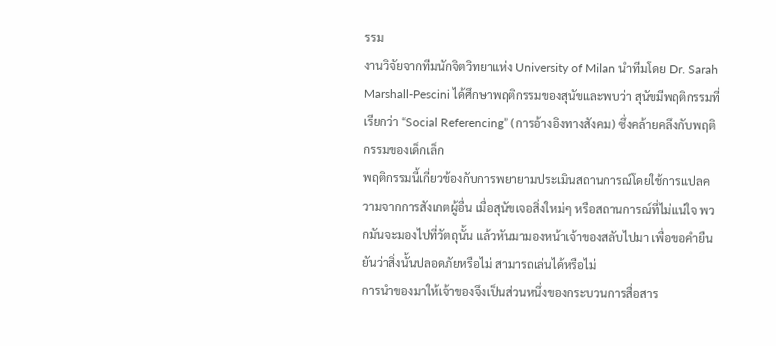รรม
งานวิจัยจากทีมนักจิตวิทยาแห่ง University of Milan นำทีมโดย Dr. Sarah Marshall-Pescini ได้ศึกษาพฤติกรรมของสุนัขและพบว่า สุนัขมีพฤติกรรมที่เรียกว่า “Social Referencing” (การอ้างอิงทางสังคม) ซึ่งคล้ายคลึงกับพฤติกรรมของเด็กเล็ก
พฤติกรรมนี้เกี่ยวข้องกับการพยายามประเมินสถานการณ์โดยใช้การแปลความจากการสังเกตผู้อื่น เมื่อสุนัขเจอสิ่งใหม่ๆ หรือสถานการณ์ที่ไม่แน่ใจ พวกมันจะมองไปที่วัตถุนั้น แล้วหันมามองหน้าเจ้าของสลับไปมา เพื่อขอคำยืนยันว่าสิ่งนั้นปลอดภัยหรือไม่ สามารถเล่นได้หรือไม่
การนำของมาให้เจ้าของจึงเป็นส่วนหนึ่งของกระบวนการสื่อสาร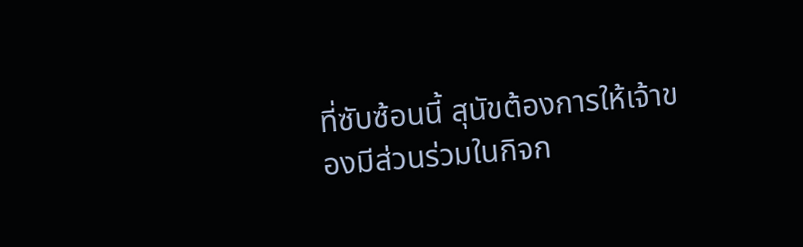ที่ซับซ้อนนี้ สุนัขต้องการให้เจ้าของมีส่วนร่วมในกิจก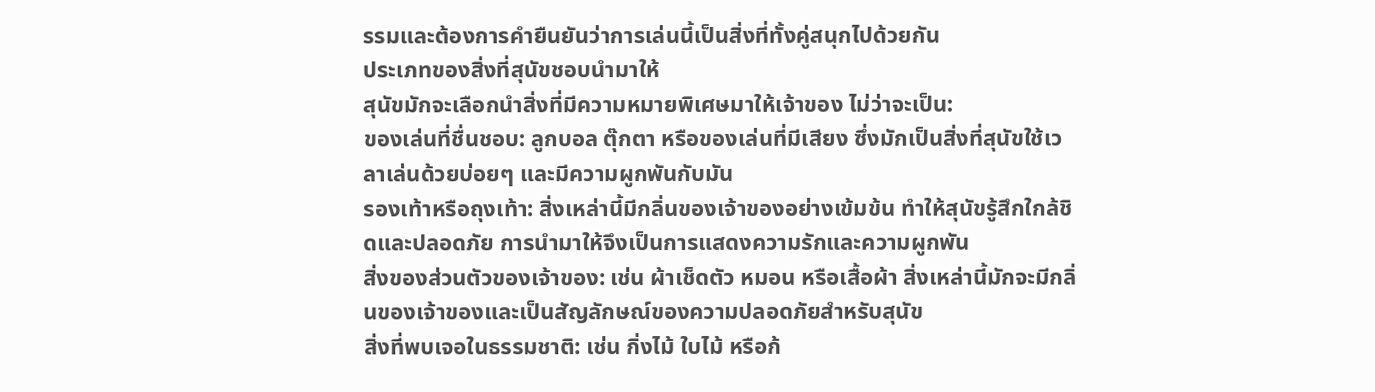รรมและต้องการคำยืนยันว่าการเล่นนี้เป็นสิ่งที่ทั้งคู่สนุกไปด้วยกัน
ประเภทของสิ่งที่สุนัขชอบนำมาให้
สุนัขมักจะเลือกนำสิ่งที่มีความหมายพิเศษมาให้เจ้าของ ไม่ว่าจะเป็น:
ของเล่นที่ชื่นชอบ: ลูกบอล ตุ๊กตา หรือของเล่นที่มีเสียง ซึ่งมักเป็นสิ่งที่สุนัขใช้เวลาเล่นด้วยบ่อยๆ และมีความผูกพันกับมัน
รองเท้าหรือถุงเท้า: สิ่งเหล่านี้มีกลิ่นของเจ้าของอย่างเข้มข้น ทำให้สุนัขรู้สึกใกล้ชิดและปลอดภัย การนำมาให้จึงเป็นการแสดงความรักและความผูกพัน
สิ่งของส่วนตัวของเจ้าของ: เช่น ผ้าเช็ดตัว หมอน หรือเสื้อผ้า สิ่งเหล่านี้มักจะมีกลิ่นของเจ้าของและเป็นสัญลักษณ์ของความปลอดภัยสำหรับสุนัข
สิ่งที่พบเจอในธรรมชาติ: เช่น กิ่งไม้ ใบไม้ หรือก้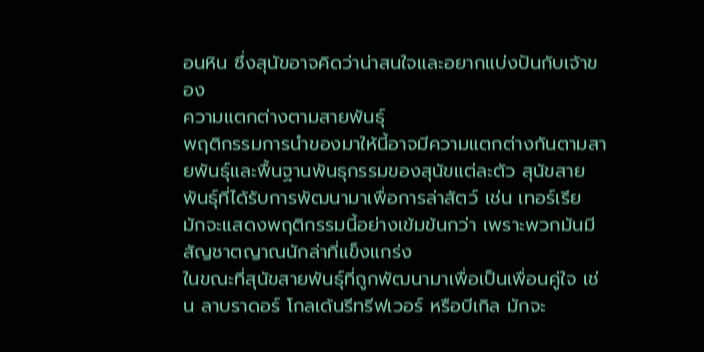อนหิน ซึ่งสุนัขอาจคิดว่าน่าสนใจและอยากแบ่งปันกับเจ้าของ
ความแตกต่างตามสายพันธุ์
พฤติกรรมการนำของมาให้นี้อาจมีความแตกต่างกันตามสายพันธุ์และพื้นฐานพันธุกรรมของสุนัขแต่ละตัว สุนัขสายพันธุ์ที่ได้รับการพัฒนามาเพื่อการล่าสัตว์ เช่น เทอร์เรีย มักจะแสดงพฤติกรรมนี้อย่างเข้มข้นกว่า เพราะพวกมันมีสัญชาตญาณนักล่าที่แข็งแกร่ง
ในขณะที่สุนัขสายพันธุ์ที่ถูกพัฒนามาเพื่อเป็นเพื่อนคู่ใจ เช่น ลาบราดอร์ โกลเด้นรีทรีฟเวอร์ หรือบีเกิล มักจะ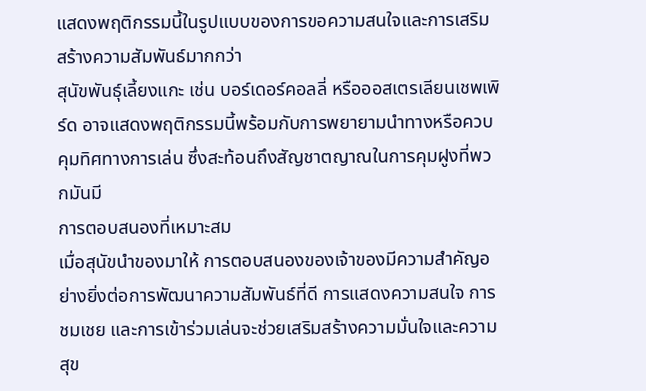แสดงพฤติกรรมนี้ในรูปแบบของการขอความสนใจและการเสริมสร้างความสัมพันธ์มากกว่า
สุนัขพันธุ์เลี้ยงแกะ เช่น บอร์เดอร์คอลลี่ หรือออสเตรเลียนเชพเพิร์ด อาจแสดงพฤติกรรมนี้พร้อมกับการพยายามนำทางหรือควบคุมทิศทางการเล่น ซึ่งสะท้อนถึงสัญชาตญาณในการคุมฝูงที่พวกมันมี
การตอบสนองที่เหมาะสม
เมื่อสุนัขนำของมาให้ การตอบสนองของเจ้าของมีความสำคัญอย่างยิ่งต่อการพัฒนาความสัมพันธ์ที่ดี การแสดงความสนใจ การชมเชย และการเข้าร่วมเล่นจะช่วยเสริมสร้างความมั่นใจและความสุข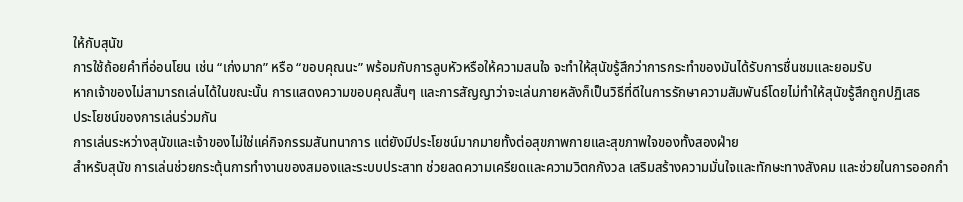ให้กับสุนัข
การใช้ถ้อยคำที่อ่อนโยน เช่น “เก่งมาก” หรือ “ขอบคุณนะ” พร้อมกับการลูบหัวหรือให้ความสนใจ จะทำให้สุนัขรู้สึกว่าการกระทำของมันได้รับการชื่นชมและยอมรับ
หากเจ้าของไม่สามารถเล่นได้ในขณะนั้น การแสดงความขอบคุณสั้นๆ และการสัญญาว่าจะเล่นภายหลังก็เป็นวิธีที่ดีในการรักษาความสัมพันธ์โดยไม่ทำให้สุนัขรู้สึกถูกปฏิเสธ
ประโยชน์ของการเล่นร่วมกัน
การเล่นระหว่างสุนัขและเจ้าของไม่ใช่แค่กิจกรรมสันทนาการ แต่ยังมีประโยชน์มากมายทั้งต่อสุขภาพกายและสุขภาพใจของทั้งสองฝ่าย
สำหรับสุนัข การเล่นช่วยกระตุ้นการทำงานของสมองและระบบประสาท ช่วยลดความเครียดและความวิตกกังวล เสริมสร้างความมั่นใจและทักษะทางสังคม และช่วยในการออกกำ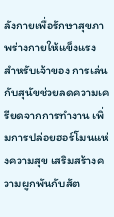ลังกายเพื่อรักษาสุขภาพร่างกายให้แข็งแรง
สำหรับเจ้าของ การเล่นกับสุนัขช่วยลดความเครียดจากการทำงาน เพิ่มการปล่อยฮอร์โมนแห่งความสุข เสริมสร้างความผูกพันกับสัต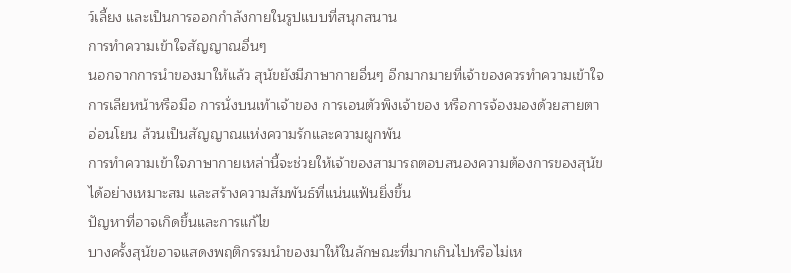ว์เลี้ยง และเป็นการออกกำลังกายในรูปแบบที่สนุกสนาน
การทำความเข้าใจสัญญาณอื่นๆ
นอกจากการนำของมาให้แล้ว สุนัขยังมีภาษากายอื่นๆ อีกมากมายที่เจ้าของควรทำความเข้าใจ การเลียหน้าหรือมือ การนั่งบนเท้าเจ้าของ การเอนตัวพิงเจ้าของ หรือการจ้องมองด้วยสายตาอ่อนโยน ล้วนเป็นสัญญาณแห่งความรักและความผูกพัน
การทำความเข้าใจภาษากายเหล่านี้จะช่วยให้เจ้าของสามารถตอบสนองความต้องการของสุนัขได้อย่างเหมาะสม และสร้างความสัมพันธ์ที่แน่นแฟ้นยิ่งขึ้น
ปัญหาที่อาจเกิดขึ้นและการแก้ไข
บางครั้งสุนัขอาจแสดงพฤติกรรมนำของมาให้ในลักษณะที่มากเกินไปหรือไม่เห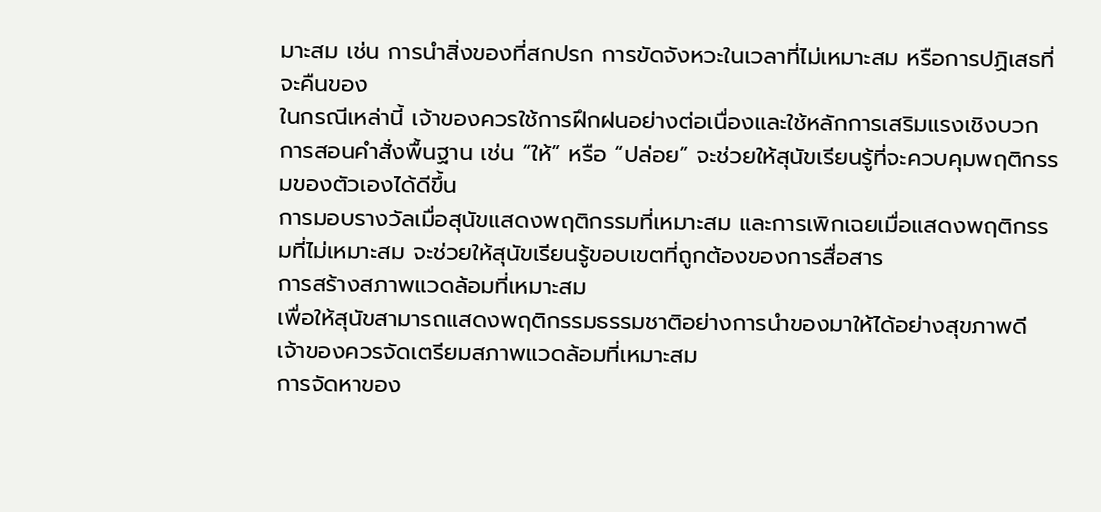มาะสม เช่น การนำสิ่งของที่สกปรก การขัดจังหวะในเวลาที่ไม่เหมาะสม หรือการปฏิเสธที่จะคืนของ
ในกรณีเหล่านี้ เจ้าของควรใช้การฝึกฝนอย่างต่อเนื่องและใช้หลักการเสริมแรงเชิงบวก การสอนคำสั่งพื้นฐาน เช่น “ให้” หรือ “ปล่อย” จะช่วยให้สุนัขเรียนรู้ที่จะควบคุมพฤติกรรมของตัวเองได้ดีขึ้น
การมอบรางวัลเมื่อสุนัขแสดงพฤติกรรมที่เหมาะสม และการเพิกเฉยเมื่อแสดงพฤติกรรมที่ไม่เหมาะสม จะช่วยให้สุนัขเรียนรู้ขอบเขตที่ถูกต้องของการสื่อสาร
การสร้างสภาพแวดล้อมที่เหมาะสม
เพื่อให้สุนัขสามารถแสดงพฤติกรรมธรรมชาติอย่างการนำของมาให้ได้อย่างสุขภาพดี เจ้าของควรจัดเตรียมสภาพแวดล้อมที่เหมาะสม
การจัดหาของ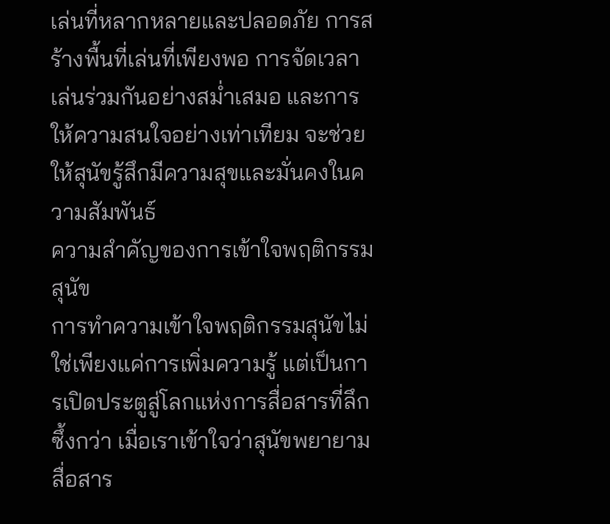เล่นที่หลากหลายและปลอดภัย การสร้างพื้นที่เล่นที่เพียงพอ การจัดเวลาเล่นร่วมกันอย่างสม่ำเสมอ และการให้ความสนใจอย่างเท่าเทียม จะช่วยให้สุนัขรู้สึกมีความสุขและมั่นคงในความสัมพันธ์
ความสำคัญของการเข้าใจพฤติกรรมสุนัข
การทำความเข้าใจพฤติกรรมสุนัขไม่ใช่เพียงแค่การเพิ่มความรู้ แต่เป็นการเปิดประตูสู่โลกแห่งการสื่อสารที่ลึกซึ้งกว่า เมื่อเราเข้าใจว่าสุนัขพยายามสื่อสาร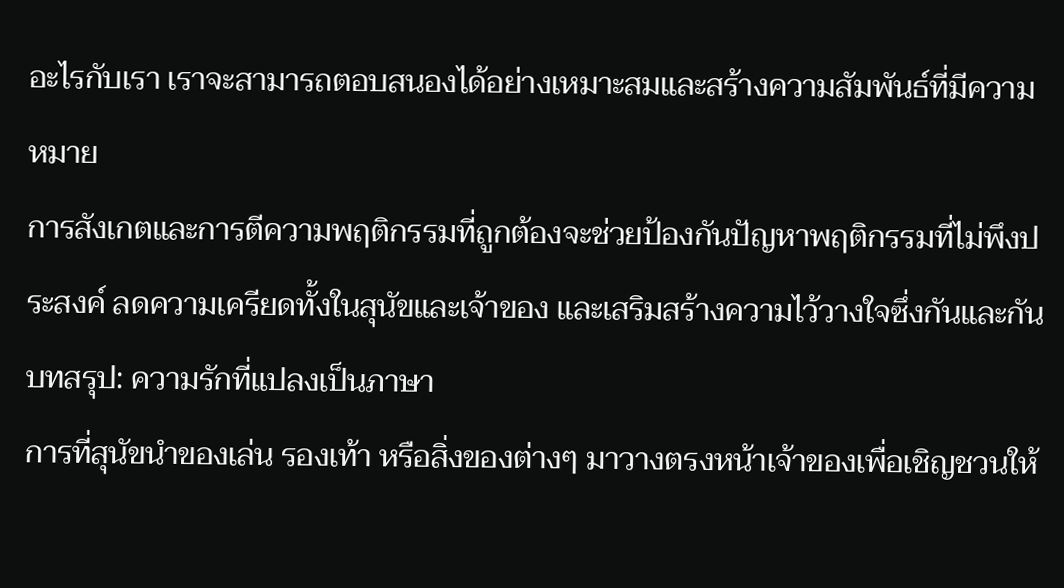อะไรกับเรา เราจะสามารถตอบสนองได้อย่างเหมาะสมและสร้างความสัมพันธ์ที่มีความหมาย
การสังเกตและการตีความพฤติกรรมที่ถูกต้องจะช่วยป้องกันปัญหาพฤติกรรมที่ไม่พึงประสงค์ ลดความเครียดทั้งในสุนัขและเจ้าของ และเสริมสร้างความไว้วางใจซึ่งกันและกัน
บทสรุป: ความรักที่แปลงเป็นภาษา
การที่สุนัขนำของเล่น รองเท้า หรือสิ่งของต่างๆ มาวางตรงหน้าเจ้าของเพื่อเชิญชวนให้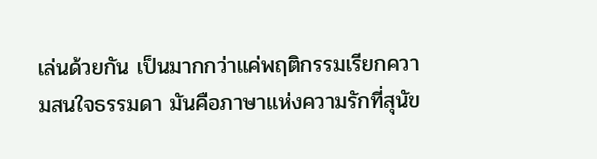เล่นด้วยกัน เป็นมากกว่าแค่พฤติกรรมเรียกความสนใจธรรมดา มันคือภาษาแห่งความรักที่สุนัข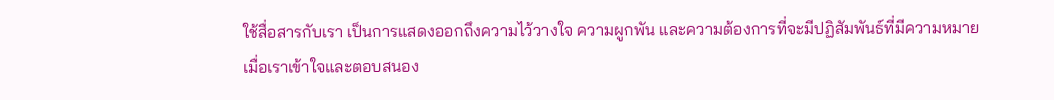ใช้สื่อสารกับเรา เป็นการแสดงออกถึงความไว้วางใจ ความผูกพัน และความต้องการที่จะมีปฏิสัมพันธ์ที่มีความหมาย
เมื่อเราเข้าใจและตอบสนอง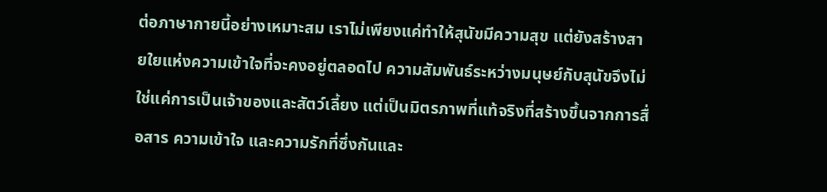ต่อภาษากายนี้อย่างเหมาะสม เราไม่เพียงแค่ทำให้สุนัขมีความสุข แต่ยังสร้างสายใยแห่งความเข้าใจที่จะคงอยู่ตลอดไป ความสัมพันธ์ระหว่างมนุษย์กับสุนัขจึงไม่ใช่แค่การเป็นเจ้าของและสัตว์เลี้ยง แต่เป็นมิตรภาพที่แท้จริงที่สร้างขึ้นจากการสื่อสาร ความเข้าใจ และความรักที่ซึ่งกันและ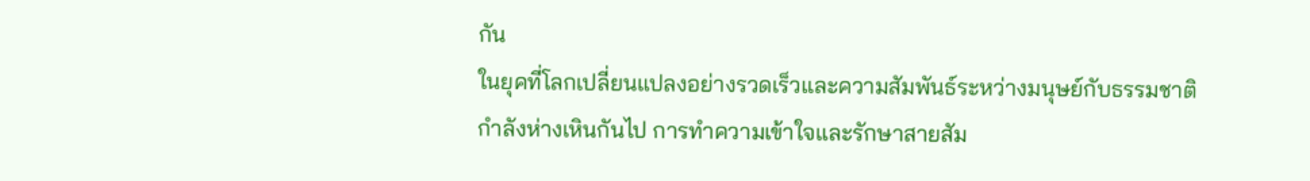กัน
ในยุคที่โลกเปลี่ยนแปลงอย่างรวดเร็วและความสัมพันธ์ระหว่างมนุษย์กับธรรมชาติกำลังห่างเหินกันไป การทำความเข้าใจและรักษาสายสัม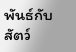พันธ์กับสัตว์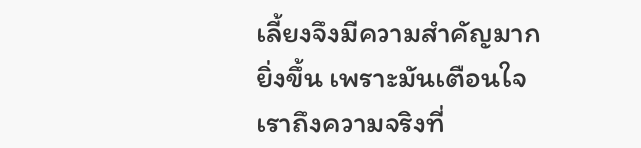เลี้ยงจึงมีความสำคัญมากยิ่งขึ้น เพราะมันเตือนใจเราถึงความจริงที่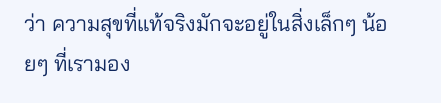ว่า ความสุขที่แท้จริงมักจะอยู่ในสิ่งเล็กๆ น้อยๆ ที่เรามอง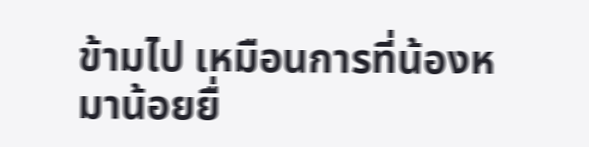ข้ามไป เหมือนการที่น้องหมาน้อยยื่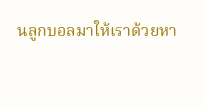นลูกบอลมาให้เราด้วยหา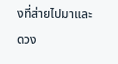งที่ส่ายไปมาและดวง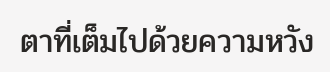ตาที่เต็มไปด้วยความหวัง